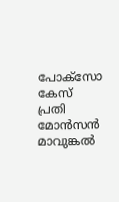പോക്സോ കേസ് പ്രതി മോന്‍സന്‍ മാവുങ്കൽ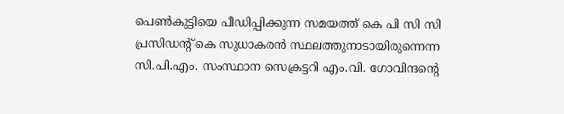പെൺകുട്ടിയെ പീഡിപ്പിക്കുന്ന സമയത്ത് കെ പി സി സി പ്രസിഡന്റ് കെ സുധാകരൻ സ്ഥലത്തുനാടായിരുന്നെന്ന സി.പി.എം. സംസ്ഥാന സെക്രട്ടറി എം.വി. ഗോവിന്ദന്റെ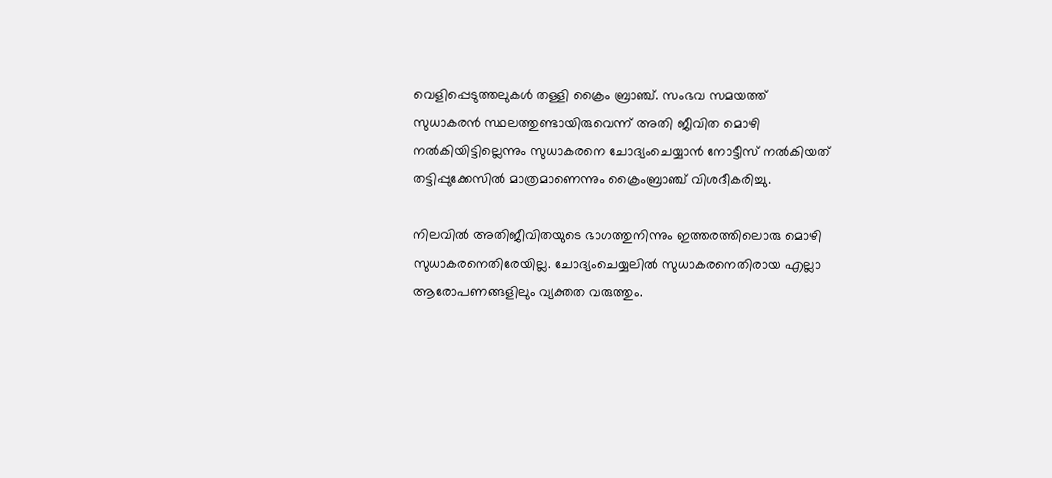വെളിപ്പെടുത്തലുകൾ തള്ളി ക്രൈം ബ്രാഞ്ച്. സംഭവ സമയത്ത് സുധാകരൻ സ്ഥലത്തുണ്ടായിരുവെന്ന് അതി ജീവിത മൊഴി നൽകിയിട്ടില്ലെന്നും സുധാകരനെ ചോദ്യംചെയ്യാന്‍ നോട്ടീസ് നല്‍കിയത് തട്ടിപ്പുക്കേസില്‍ മാത്രമാണെന്നും ക്രൈംബ്രാഞ്ച് വിശദീകരിച്ചു.

നിലവില്‍ അതിജീവിതയുടെ ഭാഗത്തുനിന്നും ഇത്തരത്തിലൊരു മൊഴി സുധാകരനെതിരേയില്ല. ചോദ്യംചെയ്യലില്‍ സുധാകരനെതിരായ എല്ലാ ആരോപണങ്ങളിലും വ്യക്തത വരുത്തും.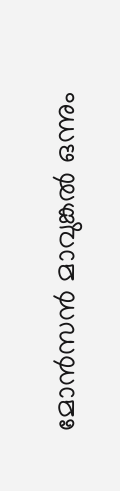മോന്‍സന്‍ മാവുങ്കല്‍ ഒന്നും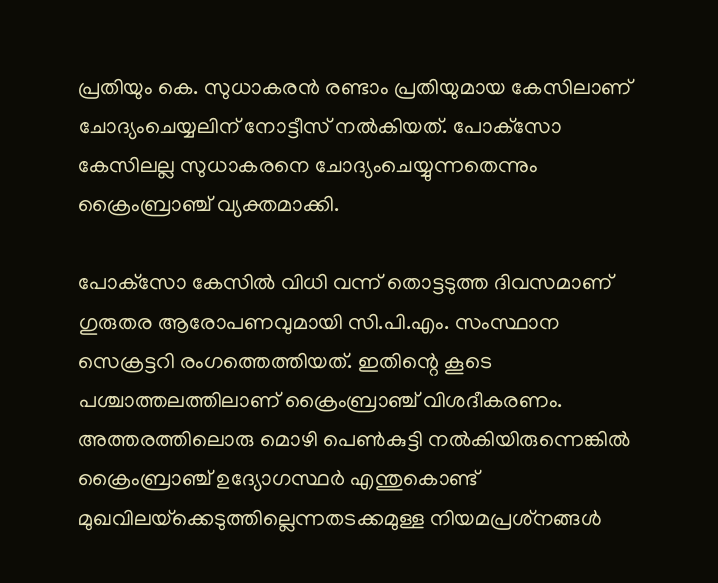പ്രതിയും കെ. സുധാകരന്‍ രണ്ടാം പ്രതിയുമായ കേസിലാണ് ചോദ്യംചെയ്യലിന് നോട്ടീസ് നല്‍കിയത്. പോക്‌സോ കേസിലല്ല സുധാകരനെ ചോദ്യംചെയ്യുന്നതെന്നും ക്രൈംബ്രാഞ്ച് വ്യക്തമാക്കി.

പോക്‌സോ കേസില്‍ വിധി വന്ന് തൊട്ടടുത്ത ദിവസമാണ് ഗുരുതര ആരോപണവുമായി സി.പി.എം. സംസ്ഥാന സെക്രട്ടറി രംഗത്തെത്തിയത്. ഇതിന്റെ കൂടെ പശ്ചാത്തലത്തിലാണ് ക്രൈംബ്രാഞ്ച് വിശദീകരണം. അത്തരത്തിലൊരു മൊഴി പെണ്‍കുട്ടി നല്‍കിയിരുന്നെങ്കില്‍ ക്രൈംബ്രാഞ്ച് ഉദ്യോഗസ്ഥര്‍ എന്തുകൊണ്ട് മുഖവിലയ്‌ക്കെടുത്തില്ലെന്നതടക്കമുള്ള നിയമപ്രശ്‌നങ്ങള്‍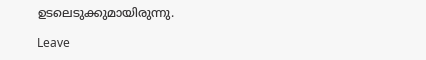ഉടലെടുക്കുമായിരുന്നു.

Leave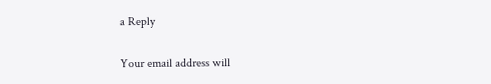a Reply

Your email address will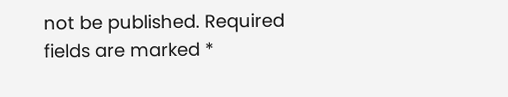not be published. Required fields are marked *